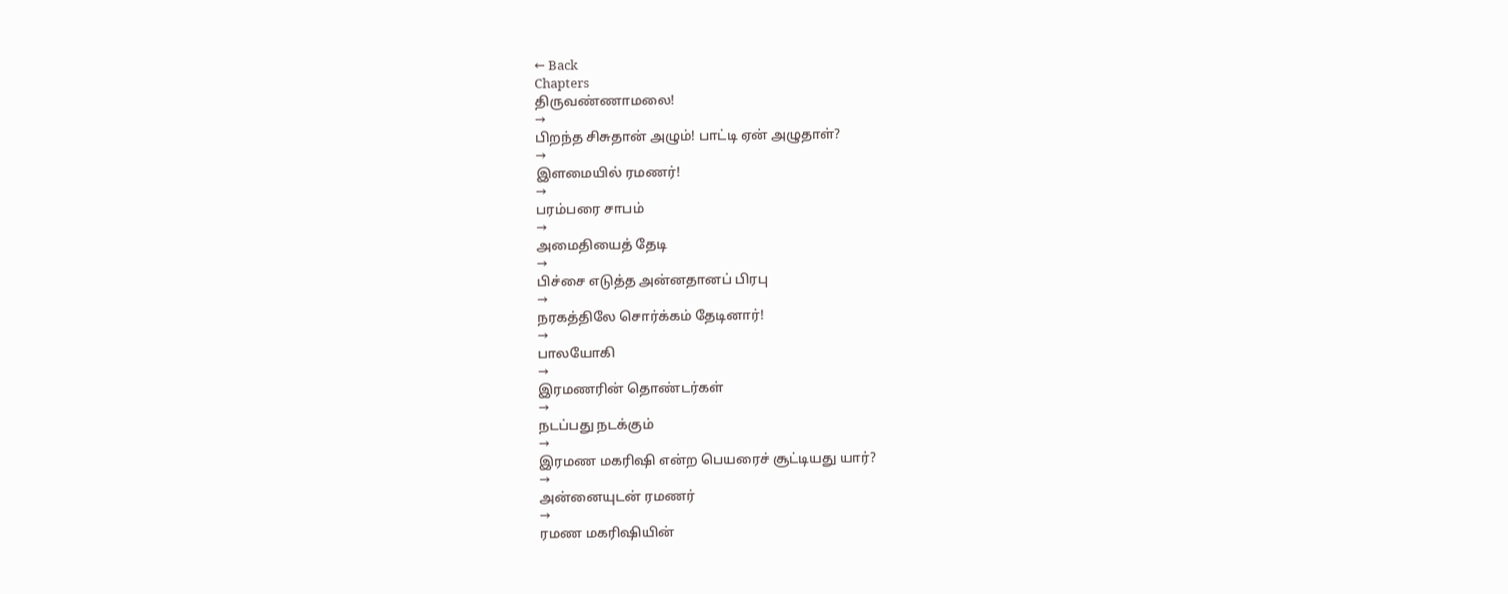← Back
Chapters
திருவண்ணாமலை!
→
பிறந்த சிசுதான் அழும்! பாட்டி ஏன் அழுதாள்?
→
இளமையில் ரமணர்!
→
பரம்பரை சாபம்
→
அமைதியைத் தேடி
→
பிச்சை எடுத்த அன்னதானப் பிரபு
→
நரகத்திலே சொர்க்கம் தேடினார்!
→
பாலயோகி
→
இரமணரின் தொண்டர்கள்
→
நடப்பது நடக்கும்
→
இரமண மகரிஷி என்ற பெயரைச் சூட்டியது யார்?
→
அன்னையுடன் ரமணர்
→
ரமண மகரிஷியின்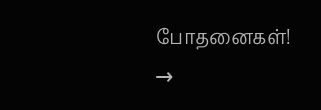போதனைகள்!
→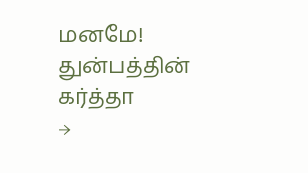மனமே! துன்பத்தின் கர்த்தா
→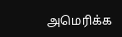அமெரிக்க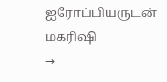ஐரோப்பியருடன் மகரிஷி
→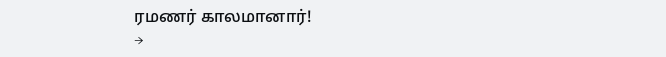ரமணர் காலமானார்!
→